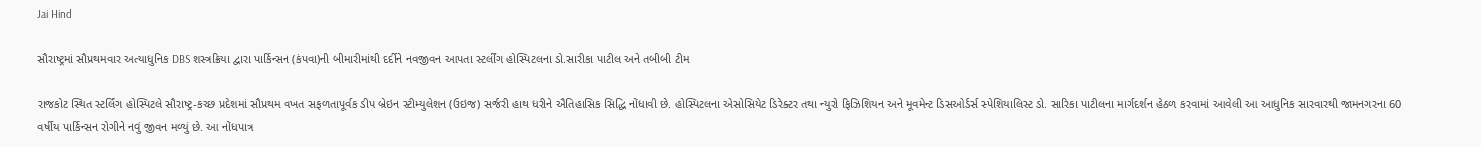Jai Hind

સૌરાષ્ટ્રમાં સૌપ્રથમવાર અત્યાધુનિક DBS શસ્ત્રક્રિયા દ્વારા પાર્કિન્સન (કંપવા)ની બીમારીમાંથી દર્દીને નવજીવન આપતા સ્ટર્લીંગ હોસ્પિટલના ડો.સારીકા પાટીલ અને તબીબી ટીમ

રાજકોટ સ્થિત સ્ટર્લિંગ હોસ્પિટલે સૌરાષ્ટ્ર-કચ્છ પ્રદેશમાં સૌપ્રથમ વખત સફળતાપૂર્વક ડીપ બ્રેઇન સ્ટીમ્યુલેશન (ઉઇજ) સર્જરી હાથ ધરીને ઐતિહાસિક સિદ્ધિ નોંધાવી છે. હોસ્પિટલના એસોસિયેટ ડિરેક્ટર તથા ન્યુરો ફિઝિશિયન અને મૂવમેન્ટ ડિસઓર્ડર્સ સ્પેશિયાલિસ્ટ ડો. સારિકા પાટીલના માર્ગદર્શન હેઠળ કરવામાં આવેલી આ આધુનિક સારવારથી જામનગરના 60 વર્ષીય પાર્કિન્સન રોગીને નવું જીવન મળ્યું છે. આ નોંધપાત્ર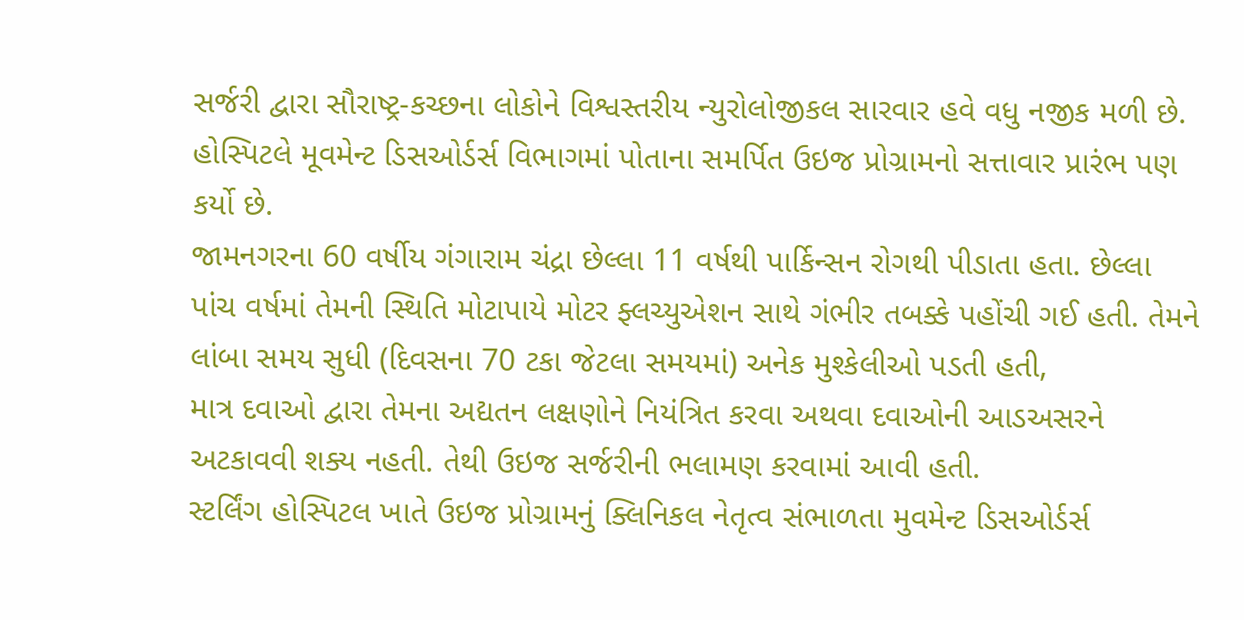સર્જરી દ્વારા સૌરાષ્ટ્ર-કચ્છના લોકોને વિશ્વસ્તરીય ન્યુરોલોજીકલ સારવાર હવે વધુ નજીક મળી છે. હોસ્પિટલે મૂવમેન્ટ ડિસઓર્ડર્સ વિભાગમાં પોતાના સમર્પિત ઉઇજ પ્રોગ્રામનો સત્તાવાર પ્રારંભ પણ કર્યો છે.
જામનગરના 60 વર્ષીય ગંગારામ ચંદ્રા છેલ્લા 11 વર્ષથી પાર્કિન્સન રોગથી પીડાતા હતા. છેલ્લા પાંચ વર્ષમાં તેમની સ્થિતિ મોટાપાયે મોટર ફ્લચ્યુએશન સાથે ગંભીર તબક્કે પહોંચી ગઈ હતી. તેમને લાંબા સમય સુધી (દિવસના 70 ટકા જેટલા સમયમાં) અનેક મુશ્કેલીઓ પડતી હતી,
માત્ર દવાઓ દ્વારા તેમના અદ્યતન લક્ષણોને નિયંત્રિત કરવા અથવા દવાઓની આડઅસરને અટકાવવી શક્ય નહતી. તેથી ઉઇજ સર્જરીની ભલામણ કરવામાં આવી હતી.
સ્ટર્લિંગ હોસ્પિટલ ખાતે ઉઇજ પ્રોગ્રામનું ક્લિનિકલ નેતૃત્વ સંભાળતા મુવમેન્ટ ડિસઓર્ડર્સ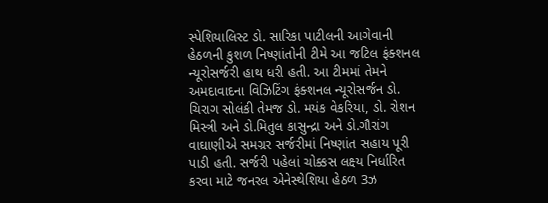સ્પેશિયાલિસ્ટ ડો. સારિકા પાટીલની આગેવાની હેઠળની કુશળ નિષ્ણાંતોની ટીમે આ જટિલ ફંક્શનલ ન્યૂરોસર્જરી હાથ ધરી હતી. આ ટીમમાં તેમને અમદાવાદના વિઝિટિંગ ફંક્શનલ ન્યૂરોસર્જન ડો. ચિરાગ સોલંકી તેમજ ડો. મયંક વેકરિયા, ડો. રોશન મિસ્ત્રી અને ડો.મિતુલ કાસુન્દ્રા અને ડો.ગૌરાંગ વાઘાણીએ સમગ્રર સર્જરીમાં નિષ્ણાંત સહાય પૂરી પાડી હતી. સર્જરી પહેલાં ચોક્કસ લક્ષ્ય નિર્ધારિત કરવા માટે જનરલ એનેસ્થેશિયા હેઠળ 3ઝ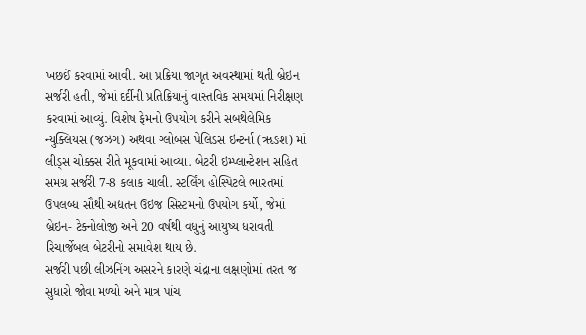ખછઈં કરવામાં આવી. આ પ્રક્રિયા જાગૃત અવસ્થામાં થતી બ્રેઇન સર્જરી હતી, જેમાં દર્દીની પ્રતિક્રિયાનું વાસ્તવિક સમયમાં નિરીક્ષણ કરવામાં આવ્યું. વિશેષ ફેમનો ઉપયોગ કરીને સબથેલેમિક ન્યુક્લિયસ (જઝગ) અથવા ગ્લોબસ પેલિડસ ઇન્ટર્ના (ૠઙશ) માં લીડ્સ ચોક્કસ રીતે મૂકવામાં આવ્યા. બેટરી ઇમ્પ્લાન્ટેશન સહિત સમગ્ર સર્જરી 7-8 કલાક ચાલી. સ્ટર્લિંગ હોસ્પિટલે ભારતમાં ઉપલબ્ધ સૌથી અદ્યતન ઉઇજ સિસ્ટમનો ઉપયોગ કર્યો, જેમાં બ્રેઇન- ટેક્નોલોજી અને 20 વર્ષથી વધુનું આયુષ્ય ધરાવતી રિચાર્જેબલ બેટરીનો સમાવેશ થાય છે.
સર્જરી પછી લીઝનિંગ અસરને કારણે ચંદ્રાના લક્ષણોમાં તરત જ સુધારો જોવા મળ્યો અને માત્ર પાંચ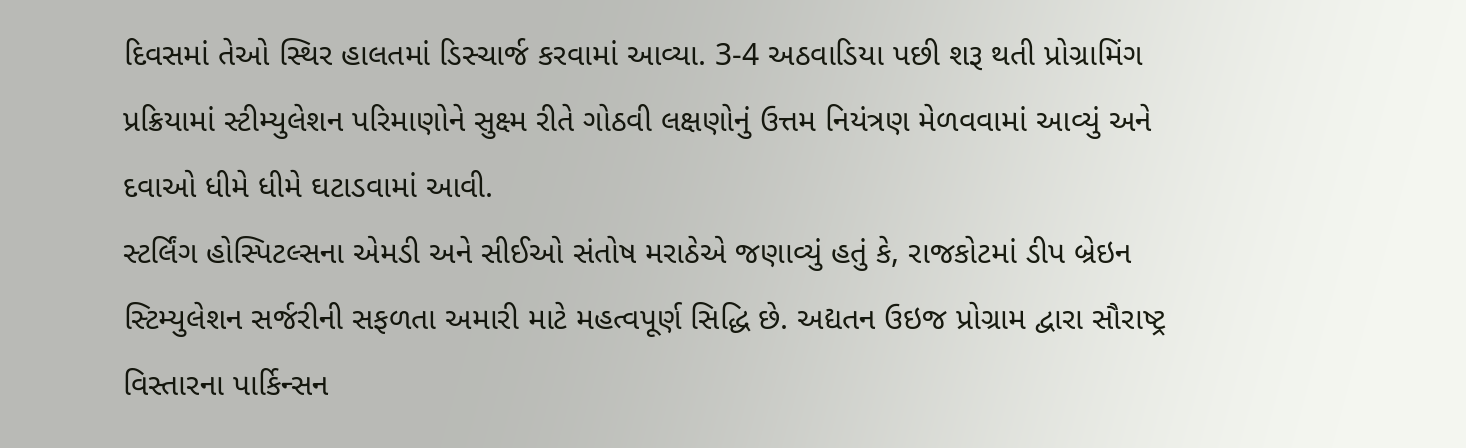દિવસમાં તેઓ સ્થિર હાલતમાં ડિસ્ચાર્જ કરવામાં આવ્યા. 3-4 અઠવાડિયા પછી શરૂ થતી પ્રોગ્રામિંગ પ્રક્રિયામાં સ્ટીમ્યુલેશન પરિમાણોને સુક્ષ્મ રીતે ગોઠવી લક્ષણોનું ઉત્તમ નિયંત્રણ મેળવવામાં આવ્યું અને દવાઓ ધીમે ધીમે ઘટાડવામાં આવી.
સ્ટર્લિંગ હોસ્પિટલ્સના એમડી અને સીઈઓ સંતોષ મરાઠેએ જણાવ્યું હતું કે, રાજકોટમાં ડીપ બ્રેઇન સ્ટિમ્યુલેશન સર્જરીની સફળતા અમારી માટે મહત્વપૂર્ણ સિદ્ધિ છે. અદ્યતન ઉઇજ પ્રોગ્રામ દ્વારા સૌરાષ્ટ્ર વિસ્તારના પાર્કિન્સન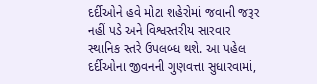દર્દીઓને હવે મોટા શહેરોમાં જવાની જરૂર નહીં પડે અને વિશ્વસ્તરીય સારવાર સ્થાનિક સ્તરે ઉપલબ્ધ થશે. આ પહેલ દર્દીઓના જીવનની ગુણવત્તા સુધારવામાં,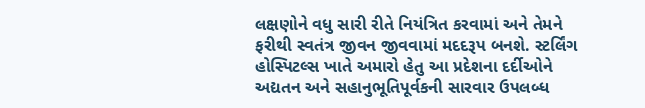લક્ષણોને વધુ સારી રીતે નિયંત્રિત કરવામાં અને તેમને ફરીથી સ્વતંત્ર જીવન જીવવામાં મદદરૂપ બનશે. સ્ટર્લિંગ હોસ્પિટલ્સ ખાતે અમારો હેતુ આ પ્રદેશના દર્દીઓને અદ્યતન અને સહાનુભૂતિપૂર્વકની સારવાર ઉપલબ્ધ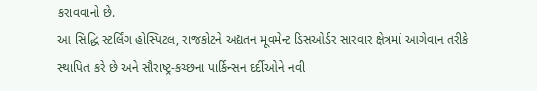કરાવવાનો છે.
આ સિદ્ધિ સ્ટર્લિંગ હોસ્પિટલ, રાજકોટને અદ્યતન મૂવમેન્ટ ડિસઓર્ડર સારવાર ક્ષેત્રમાં આગેવાન તરીકે સ્થાપિત કરે છે અને સૌરાષ્ટ્ર-કચ્છના પાર્કિન્સન દર્દીઓને નવી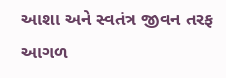આશા અને સ્વતંત્ર જીવન તરફ આગળ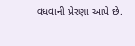વધવાની પ્રેરણા આપે છે.